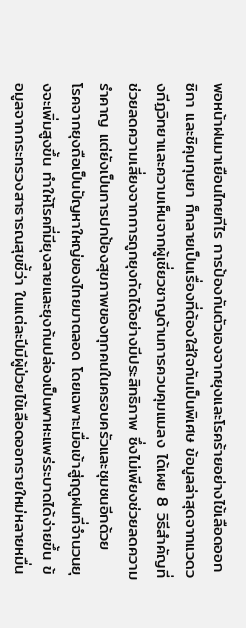พอหน้าฝนมาเยือนไทยทีไร การป้องกันตัวเองจากยุงและโรคร้ายอย่างไข้เลือดออก ซิกา และชิคุนกุนยา ก็กลายเป็นเรื่องที่ต้องใส่ใจกันเป็นพิเศษ ข้อมูลล่าสุดจากแวดวงกีฏวิทยาและความเห็นจากผู้เชี่ยวชาญด้านการควบคุมแมลง ได้เผย 8 วิธีสำคัญที่ช่วยลดความเสี่ยงจากการถูกยุงกัดได้อย่างมีประสิทธิภาพ ซึ่งไม่เพียงช่วยลดความรำคาญ แต่ยังเป็นการปกป้องสุขภาพของทุกคนในครอบครัวและชุมชนอีกด้วย
โรคจากยุงถือเป็นปัญหาใหญ่ของไทยมาตลอด โดยเฉพาะเมื่อเข้าสู่ฤดูฝนที่จำนวนยุงจะเพิ่มสูงขึ้น ทำให้โรคที่มียุงลายและยุงก้นปล่องเป็นพาหะแพร่ระบาดได้ง่ายขึ้น ข้อมูลจากกระทรวงสาธารณสุขชี้ว่า ในแต่ละปีมีผู้ป่วยไข้เลือดออกรายใหม่หลายหมื่น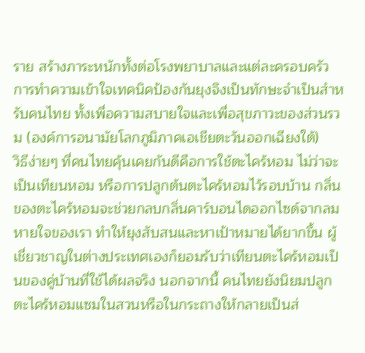ราย สร้างภาระหนักทั้งต่อโรงพยาบาลและแต่ละครอบครัว การทำความเข้าใจเทคนิคป้องกันยุงจึงเป็นทักษะจำเป็นสำหรับคนไทย ทั้งเพื่อความสบายใจและเพื่อสุขภาวะของส่วนรวม (องค์การอนามัยโลกภูมิภาคเอเชียตะวันออกเฉียงใต้)
วิธีง่ายๆ ที่คนไทยคุ้นเคยกันดีคือการใช้ตะไคร้หอม ไม่ว่าจะเป็นเทียนหอม หรือการปลูกต้นตะไคร้หอมไว้รอบบ้าน กลิ่นของตะไคร้หอมจะช่วยกลบกลิ่นคาร์บอนไดออกไซด์จากลมหายใจของเรา ทำให้ยุงสับสนและหาเป้าหมายได้ยากขึ้น ผู้เชี่ยวชาญในต่างประเทศเองก็ยอมรับว่าเทียนตะไคร้หอมเป็นของคู่บ้านที่ใช้ได้ผลจริง นอกจากนี้ คนไทยยังนิยมปลูกตะไคร้หอมแซมในสวนหรือในกระถางให้กลายเป็นส่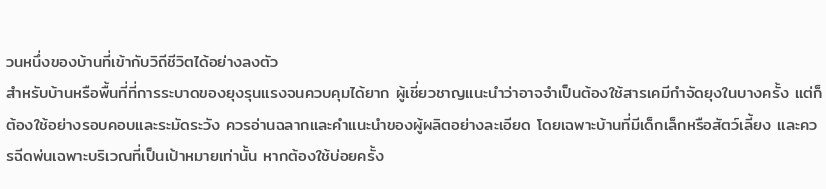วนหนึ่งของบ้านที่เข้ากับวิถีชีวิตได้อย่างลงตัว
สำหรับบ้านหรือพื้นที่ที่การระบาดของยุงรุนแรงจนควบคุมได้ยาก ผู้เชี่ยวชาญแนะนำว่าอาจจำเป็นต้องใช้สารเคมีกำจัดยุงในบางครั้ง แต่ก็ต้องใช้อย่างรอบคอบและระมัดระวัง ควรอ่านฉลากและคำแนะนำของผู้ผลิตอย่างละเอียด โดยเฉพาะบ้านที่มีเด็กเล็กหรือสัตว์เลี้ยง และควรฉีดพ่นเฉพาะบริเวณที่เป็นเป้าหมายเท่านั้น หากต้องใช้บ่อยครั้ง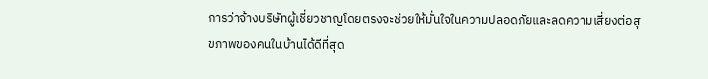การว่าจ้างบริษัทผู้เชี่ยวชาญโดยตรงจะช่วยให้มั่นใจในความปลอดภัยและลดความเสี่ยงต่อสุขภาพของคนในบ้านได้ดีที่สุด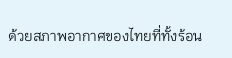ด้วยสภาพอากาศของไทยที่ทั้งร้อน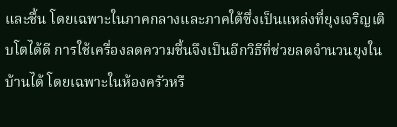และชื้น โดยเฉพาะในภาคกลางและภาคใต้ซึ่งเป็นแหล่งที่ยุงเจริญเติบโตได้ดี การใช้เครื่องลดความชื้นจึงเป็นอีกวิธีที่ช่วยลดจำนวนยุงในบ้านได้ โดยเฉพาะในห้องครัวหรื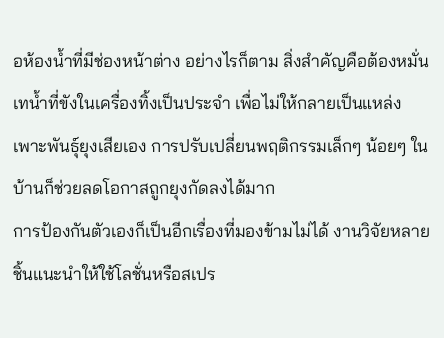อห้องน้ำที่มีช่องหน้าต่าง อย่างไรก็ตาม สิ่งสำคัญคือต้องหมั่นเทน้ำที่ขังในเครื่องทิ้งเป็นประจำ เพื่อไม่ให้กลายเป็นแหล่งเพาะพันธุ์ยุงเสียเอง การปรับเปลี่ยนพฤติกรรมเล็กๆ น้อยๆ ในบ้านก็ช่วยลดโอกาสถูกยุงกัดลงได้มาก
การป้องกันตัวเองก็เป็นอีกเรื่องที่มองข้ามไม่ได้ งานวิจัยหลายชิ้นแนะนำให้ใช้โลชั่นหรือสเปร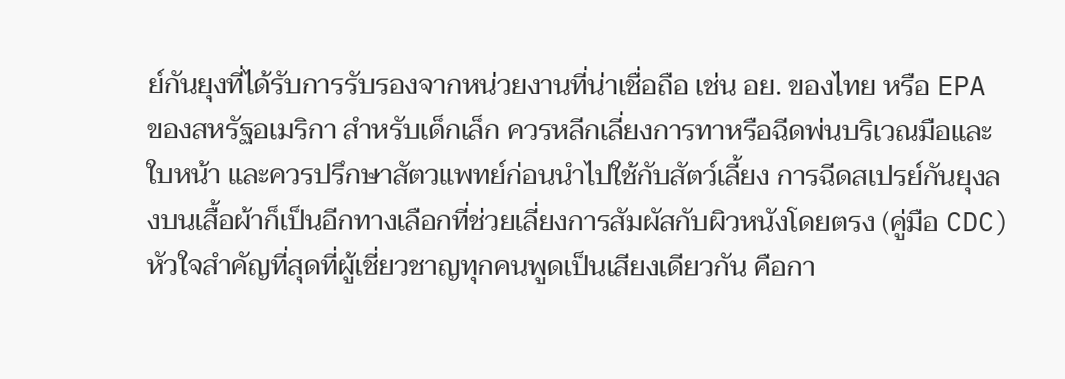ย์กันยุงที่ได้รับการรับรองจากหน่วยงานที่น่าเชื่อถือ เช่น อย. ของไทย หรือ EPA ของสหรัฐอเมริกา สำหรับเด็กเล็ก ควรหลีกเลี่ยงการทาหรือฉีดพ่นบริเวณมือและใบหน้า และควรปรึกษาสัตวแพทย์ก่อนนำไปใช้กับสัตว์เลี้ยง การฉีดสเปรย์กันยุงลงบนเสื้อผ้าก็เป็นอีกทางเลือกที่ช่วยเลี่ยงการสัมผัสกับผิวหนังโดยตรง (คู่มือ CDC)
หัวใจสำคัญที่สุดที่ผู้เชี่ยวชาญทุกคนพูดเป็นเสียงเดียวกัน คือกา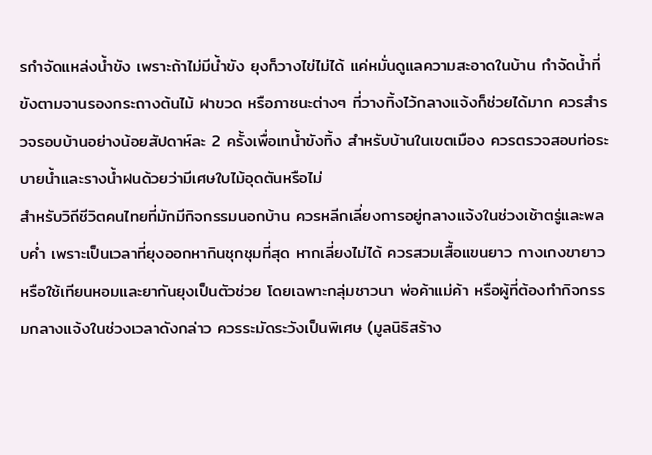รกำจัดแหล่งน้ำขัง เพราะถ้าไม่มีน้ำขัง ยุงก็วางไข่ไม่ได้ แค่หมั่นดูแลความสะอาดในบ้าน กำจัดน้ำที่ขังตามจานรองกระถางต้นไม้ ฝาขวด หรือภาชนะต่างๆ ที่วางทิ้งไว้กลางแจ้งก็ช่วยได้มาก ควรสำรวจรอบบ้านอย่างน้อยสัปดาห์ละ 2 ครั้งเพื่อเทน้ำขังทิ้ง สำหรับบ้านในเขตเมือง ควรตรวจสอบท่อระบายน้ำและรางน้ำฝนด้วยว่ามีเศษใบไม้อุดตันหรือไม่
สำหรับวิถีชีวิตคนไทยที่มักมีกิจกรรมนอกบ้าน ควรหลีกเลี่ยงการอยู่กลางแจ้งในช่วงเช้าตรู่และพลบค่ำ เพราะเป็นเวลาที่ยุงออกหากินชุกชุมที่สุด หากเลี่ยงไม่ได้ ควรสวมเสื้อแขนยาว กางเกงขายาว หรือใช้เทียนหอมและยากันยุงเป็นตัวช่วย โดยเฉพาะกลุ่มชาวนา พ่อค้าแม่ค้า หรือผู้ที่ต้องทำกิจกรรมกลางแจ้งในช่วงเวลาดังกล่าว ควรระมัดระวังเป็นพิเศษ (มูลนิธิสร้าง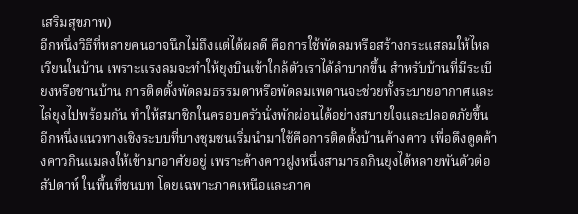เสริมสุขภาพ)
อีกหนึ่งวิธีที่หลายคนอาจนึกไม่ถึงแต่ได้ผลดี คือการใช้พัดลมหรือสร้างกระแสลมให้ไหลเวียนในบ้าน เพราะแรงลมจะทำให้ยุงบินเข้าใกล้ตัวเราได้ลำบากขึ้น สำหรับบ้านที่มีระเบียงหรือชานบ้าน การติดตั้งพัดลมธรรมดาหรือพัดลมเพดานจะช่วยทั้งระบายอากาศและไล่ยุงไปพร้อมกัน ทำให้สมาชิกในครอบครัวนั่งพักผ่อนได้อย่างสบายใจและปลอดภัยขึ้น
อีกหนึ่งแนวทางเชิงระบบที่บางชุมชนเริ่มนำมาใช้คือการติดตั้งบ้านค้างคาว เพื่อดึงดูดค้างคาวกินแมลงให้เข้ามาอาศัยอยู่ เพราะค้างคาวฝูงหนึ่งสามารถกินยุงได้หลายพันตัวต่อสัปดาห์ ในพื้นที่ชนบท โดยเฉพาะภาคเหนือและภาค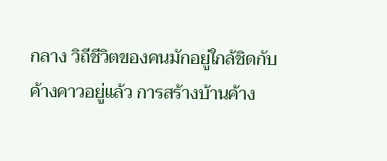กลาง วิถีชีวิตของคนมักอยู่ใกล้ชิดกับค้างคาวอยู่แล้ว การสร้างบ้านค้าง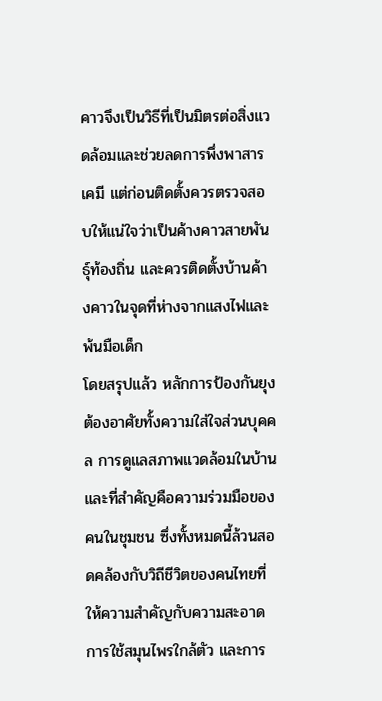คาวจึงเป็นวิธีที่เป็นมิตรต่อสิ่งแวดล้อมและช่วยลดการพึ่งพาสารเคมี แต่ก่อนติดตั้งควรตรวจสอบให้แน่ใจว่าเป็นค้างคาวสายพันธุ์ท้องถิ่น และควรติดตั้งบ้านค้างคาวในจุดที่ห่างจากแสงไฟและพ้นมือเด็ก
โดยสรุปแล้ว หลักการป้องกันยุงต้องอาศัยทั้งความใส่ใจส่วนบุคคล การดูแลสภาพแวดล้อมในบ้าน และที่สำคัญคือความร่วมมือของคนในชุมชน ซึ่งทั้งหมดนี้ล้วนสอดคล้องกับวิถีชีวิตของคนไทยที่ให้ความสำคัญกับความสะอาด การใช้สมุนไพรใกล้ตัว และการ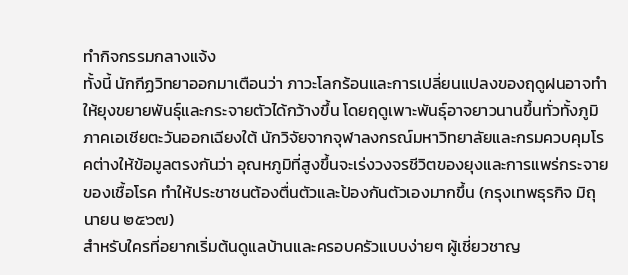ทำกิจกรรมกลางแจ้ง
ทั้งนี้ นักกีฏวิทยาออกมาเตือนว่า ภาวะโลกร้อนและการเปลี่ยนแปลงของฤดูฝนอาจทำให้ยุงขยายพันธุ์และกระจายตัวได้กว้างขึ้น โดยฤดูเพาะพันธุ์อาจยาวนานขึ้นทั่วทั้งภูมิภาคเอเชียตะวันออกเฉียงใต้ นักวิจัยจากจุฬาลงกรณ์มหาวิทยาลัยและกรมควบคุมโรคต่างให้ข้อมูลตรงกันว่า อุณหภูมิที่สูงขึ้นจะเร่งวงจรชีวิตของยุงและการแพร่กระจายของเชื้อโรค ทำให้ประชาชนต้องตื่นตัวและป้องกันตัวเองมากขึ้น (กรุงเทพธุรกิจ มิถุนายน ๒๕๖๗)
สำหรับใครที่อยากเริ่มต้นดูแลบ้านและครอบครัวแบบง่ายๆ ผู้เชี่ยวชาญ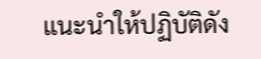แนะนำให้ปฏิบัติดัง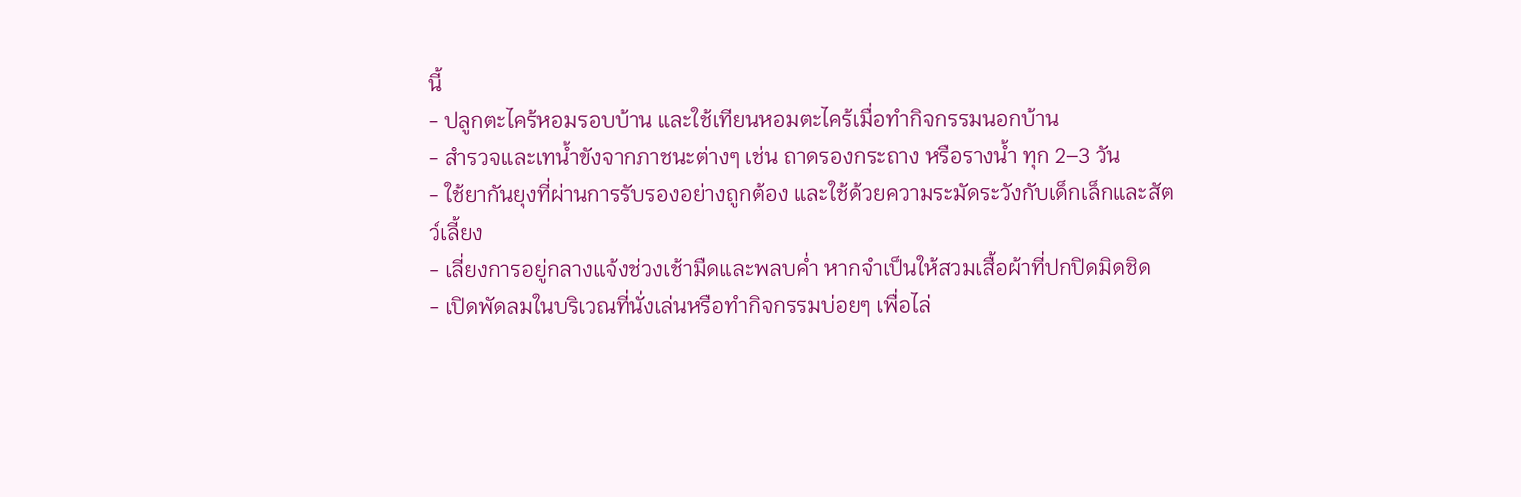นี้
- ปลูกตะไคร้หอมรอบบ้าน และใช้เทียนหอมตะไคร้เมื่อทำกิจกรรมนอกบ้าน
- สำรวจและเทน้ำขังจากภาชนะต่างๆ เช่น ถาดรองกระถาง หรือรางน้ำ ทุก 2–3 วัน
- ใช้ยากันยุงที่ผ่านการรับรองอย่างถูกต้อง และใช้ด้วยความระมัดระวังกับเด็กเล็กและสัตว์เลี้ยง
- เลี่ยงการอยู่กลางแจ้งช่วงเช้ามืดและพลบค่ำ หากจำเป็นให้สวมเสื้อผ้าที่ปกปิดมิดชิด
- เปิดพัดลมในบริเวณที่นั่งเล่นหรือทำกิจกรรมบ่อยๆ เพื่อไล่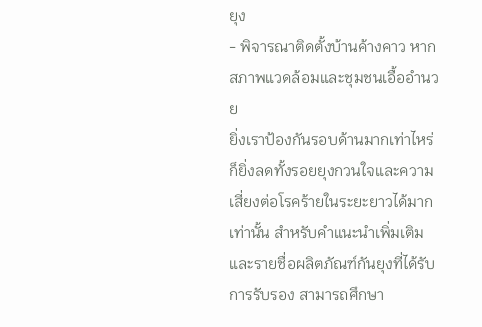ยุง
- พิจารณาติดตั้งบ้านค้างคาว หากสภาพแวดล้อมและชุมชนเอื้ออำนวย
ยิ่งเราป้องกันรอบด้านมากเท่าไหร่ ก็ยิ่งลดทั้งรอยยุงกวนใจและความเสี่ยงต่อโรคร้ายในระยะยาวได้มากเท่านั้น สำหรับคำแนะนำเพิ่มเติมและรายชื่อผลิตภัณฑ์กันยุงที่ได้รับการรับรอง สามารถศึกษา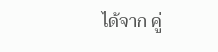ได้จาก คู่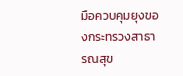มือควบคุมยุงของกระทรวงสาธารณสุข